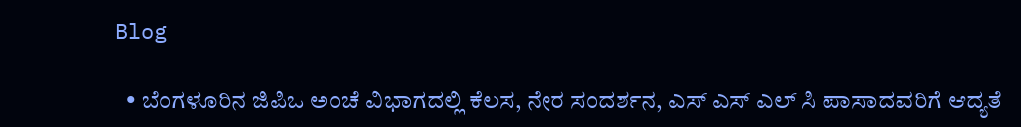Blog

  • ಬೆಂಗಳೂರಿನ ಜಿಪಿಒ ಅಂಚೆ ವಿಭಾಗದಲ್ಲಿ ಕೆಲಸ, ನೇರ ಸಂದರ್ಶನ, ಎಸ್ ಎಸ್ ಎಲ್ ಸಿ ಪಾಸಾದವರಿಗೆ ಆದ್ಯತೆ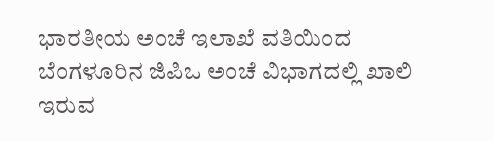ಭಾರತೀಯ ಅಂಚೆ ಇಲಾಖೆ ವತಿಯಿಂದ ಬೆಂಗಳೂರಿನ ಜಿಪಿಒ ಅಂಚೆ ವಿಭಾಗದಲ್ಲಿ ಖಾಲಿ ಇರುವ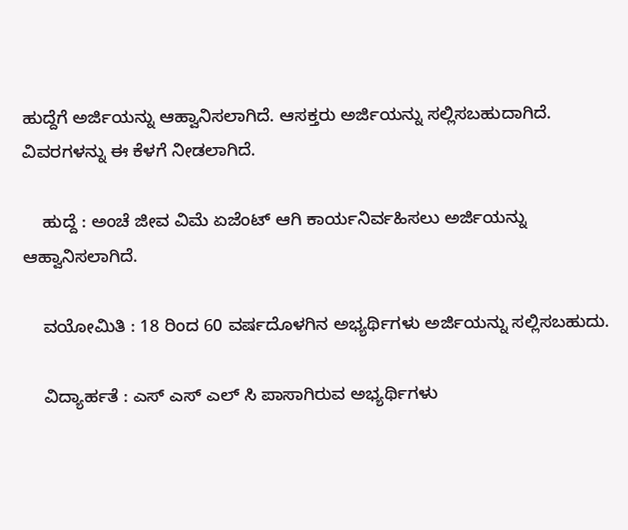ಹುದ್ದೆಗೆ ಅರ್ಜಿಯನ್ನು ಆಹ್ವಾನಿಸಲಾಗಿದೆ. ಆಸಕ್ತರು ಅರ್ಜಿಯನ್ನು ಸಲ್ಲಿಸಬಹುದಾಗಿದೆ. ವಿವರಗಳನ್ನು ಈ ಕೆಳಗೆ ನೀಡಲಾಗಿದೆ.

    ಹುದ್ದೆ : ಅಂಚೆ ಜೀವ ವಿಮೆ ಏಜೆಂಟ್ ಆಗಿ ಕಾರ್ಯನಿರ್ವಹಿಸಲು ಅರ್ಜಿಯನ್ನು ಆಹ್ವಾನಿಸಲಾಗಿದೆ.

    ವಯೋಮಿತಿ : 18 ರಿಂದ 60 ವರ್ಷದೊಳಗಿನ ಅಭ್ಯರ್ಥಿಗಳು ಅರ್ಜಿಯನ್ನು ಸಲ್ಲಿಸಬಹುದು.

    ವಿದ್ಯಾರ್ಹತೆ : ಎಸ್ ಎಸ್ ಎಲ್ ಸಿ ಪಾಸಾಗಿರುವ ಅಭ್ಯರ್ಥಿಗಳು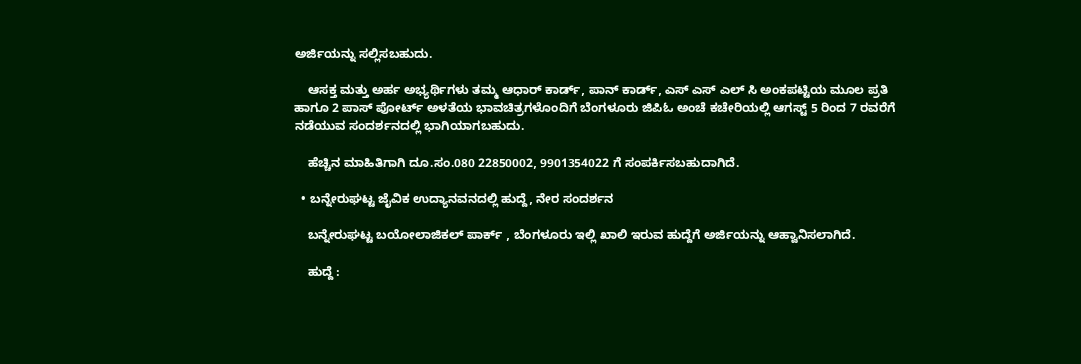ಅರ್ಜಿಯನ್ನು ಸಲ್ಲಿಸಬಹುದು.

    ಆಸಕ್ತ ಮತ್ತು ಅರ್ಹ ಅಭ್ಯರ್ಥಿಗಳು ತಮ್ಮ ಆಧಾರ್ ಕಾರ್ಡ್, ಪಾನ್ ಕಾರ್ಡ್, ಎಸ್ ಎಸ್ ಎಲ್ ಸಿ ಅಂಕಪಟ್ಟಿಯ ಮೂಲ ಪ್ರತಿ ಹಾಗೂ 2 ಪಾಸ್ ಪೋರ್ಟ್ ಅಳತೆಯ ಭಾವಚಿತ್ರಗಳೊಂದಿಗೆ ಬೆಂಗಳೂರು ಜಿಪಿಓ ಅಂಚೆ ಕಚೇರಿಯಲ್ಲಿ ಆಗಸ್ಟ್ 5 ರಿಂದ 7 ರವರೆಗೆ ನಡೆಯುವ ಸಂದರ್ಶನದಲ್ಲಿ ಭಾಗಿಯಾಗಬಹುದು.

    ಹೆಚ್ಚಿನ ಮಾಹಿತಿಗಾಗಿ ದೂ.ಸಂ.080 22850002, 9901354022 ಗೆ ಸಂಪರ್ಕಿಸಬಹುದಾಗಿದೆ.

  • ಬನ್ನೇರುಘಟ್ಟ ಜೈವಿಕ ಉದ್ಯಾನವನದಲ್ಲಿ ಹುದ್ದೆ, ನೇರ ಸಂದರ್ಶನ

    ಬನ್ನೇರುಘಟ್ಟ ಬಯೋಲಾಜಿಕಲ್ ಪಾರ್ಕ್ , ಬೆಂಗಳೂರು ಇಲ್ಲಿ ಖಾಲಿ ಇರುವ ಹುದ್ದೆಗೆ ಅರ್ಜಿಯನ್ನು ಆಹ್ವಾನಿಸಲಾಗಿದೆ.

    ಹುದ್ದೆ :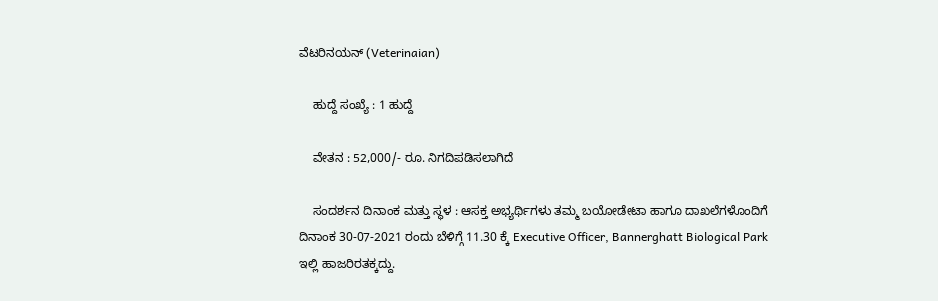ವೆಟರಿನಯನ್ (Veterinaian)

    ಹುದ್ದೆ ಸಂಖ್ಯೆ : 1 ಹುದ್ದೆ

    ವೇತನ : 52,000/- ರೂ. ನಿಗದಿಪಡಿಸಲಾಗಿದೆ

    ಸಂದರ್ಶನ ದಿನಾಂಕ ಮತ್ತು ಸ್ಥಳ : ಆಸಕ್ತ ಅಭ್ಯರ್ಥಿಗಳು ತಮ್ಮ ಬಯೋಡೇಟಾ ಹಾಗೂ ದಾಖಲೆಗಳೊಂದಿಗೆ ದಿನಾಂಕ 30-07-2021 ರಂದು ಬೆಳಿಗ್ಗೆ 11.30 ಕ್ಕೆ Executive Officer, Bannerghatt Biological Park ಇಲ್ಲಿ ಹಾಜರಿರತಕ್ಕದ್ದು.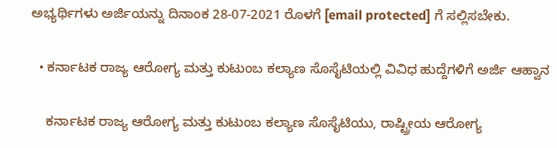ಅಭ್ಯರ್ಥಿಗಳು ಅರ್ಜಿಯನ್ನು ದಿನಾಂಕ 28-07-2021 ರೊಳಗೆ [email protected] ಗೆ ಸಲ್ಲಿಸಬೇಕು.

  • ಕರ್ನಾಟಕ ರಾಜ್ಯ ಆರೋಗ್ಯ ಮತ್ತು ಕುಟುಂಬ ಕಲ್ಯಾಣ ಸೊಸೈಟಿಯಲ್ಲಿ ವಿವಿಧ ಹುದ್ದೆಗಳಿಗೆ ಅರ್ಜಿ ಆಹ್ವಾನ

    ಕರ್ನಾಟಕ ರಾಜ್ಯ ಆರೋಗ್ಯ ಮತ್ತು ಕುಟುಂಬ ಕಲ್ಯಾಣ ಸೊಸೈಟಿಯು, ರಾಷ್ಟ್ರೀಯ ಆರೋಗ್ಯ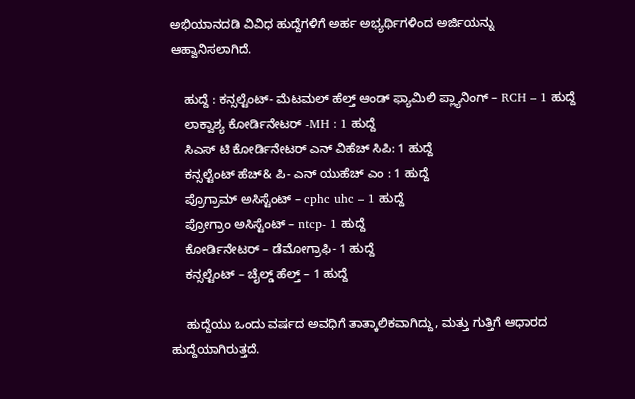ಅಭಿಯಾನದಡಿ ವಿವಿಧ ಹುದ್ದೆಗಳಿಗೆ ಅರ್ಹ ಅಭ್ಯರ್ಥಿಗಳಿಂದ ಅರ್ಜಿಯನ್ನು ಆಹ್ವಾನಿಸಲಾಗಿದೆ.

    ಹುದ್ದೆ : ಕನ್ಸಲ್ಟೆಂಟ್- ಮೆಟಮಲ್ ಹೆಲ್ತ್ ಆಂಡ್ ಫ್ಯಾಮಿಲಿ ಪ್ಲ್ಯಾನಿಂಗ್ – RCH – 1 ಹುದ್ದೆ
    ಲಾಕ್ವಾಶ್ಯ ಕೋರ್ಡಿನೇಟರ್ -MH : 1 ಹುದ್ದೆ
    ಸಿಎಸ್ ಟಿ ಕೋರ್ಡಿನೇಟರ್ ಎನ್ ವಿಹೆಚ್ ಸಿಪಿ: 1 ಹುದ್ದೆ
    ಕನ್ಸಲ್ಟೆಂಟ್ ಹೆಚ್& ಪಿ- ಎನ್ ಯುಹೆಚ್ ಎಂ : 1 ಹುದ್ದೆ
    ಪ್ರೊಗ್ರಾಮ್ ಅಸಿಸ್ಟೆಂಟ್ – cphc uhc – 1 ಹುದ್ದೆ
    ಪ್ರೋಗ್ರಾಂ ಅಸಿಸ್ಟೆಂಟ್ – ntcp- 1 ಹುದ್ದೆ
    ಕೋರ್ಡಿನೇಟರ್ – ಡೆಮೋಗ್ರಾಫಿ- 1 ಹುದ್ದೆ
    ಕನ್ಸಲ್ಟೆಂಟ್ – ಚೈಲ್ಡ್ ಹೆಲ್ತ್ – 1 ಹುದ್ದೆ

    ಹುದ್ದೆಯು ಒಂದು ವರ್ಷದ ಅವಧಿಗೆ ತಾತ್ಕಾಲಿಕವಾಗಿದ್ದು, ಮತ್ತು ಗುತ್ತಿಗೆ ಆಧಾರದ ಹುದ್ದೆಯಾಗಿರುತ್ತದೆ.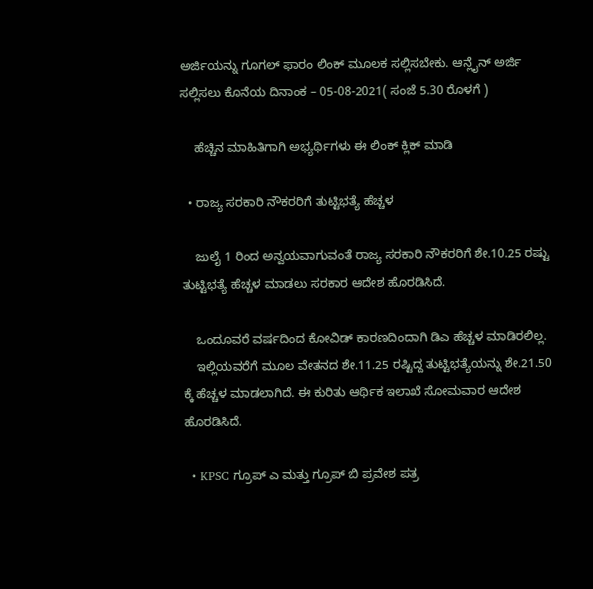ಅರ್ಜಿಯನ್ನು ಗೂಗಲ್ ಫಾರಂ ಲಿಂಕ್ ಮೂಲಕ ಸಲ್ಲಿಸಬೇಕು. ಆನ್ಲೈನ್ ಅರ್ಜಿ ಸಲ್ಲಿಸಲು ಕೊನೆಯ ದಿನಾಂಕ – 05-08-2021( ಸಂಜೆ 5.30 ರೊಳಗೆ )

    ಹೆಚ್ಚಿನ ಮಾಹಿತಿಗಾಗಿ ಅಭ್ಯರ್ಥಿಗಳು ಈ ಲಿಂಕ್ ಕ್ಲಿಕ್ ಮಾಡಿ

  • ರಾಜ್ಯ ಸರಕಾರಿ ನೌಕರರಿಗೆ ತುಟ್ಟಿಭತ್ಯೆ ಹೆಚ್ಚಳ

    ಜುಲೈ 1 ರಿಂದ ಅನ್ವಯವಾಗುವಂತೆ ರಾಜ್ಯ ಸರಕಾರಿ ನೌಕರರಿಗೆ ಶೇ.10.25 ರಷ್ಟು ತುಟ್ಟಿಭತ್ಯೆ ಹೆಚ್ಚಳ ಮಾಡಲು ಸರಕಾರ ಆದೇಶ ಹೊರಡಿಸಿದೆ.

    ಒಂದೂವರೆ ವರ್ಷದಿಂದ ಕೋವಿಡ್ ಕಾರಣದಿಂದಾಗಿ ಡಿಎ ಹೆಚ್ಚಳ ಮಾಡಿರಲಿಲ್ಲ.
    ಇಲ್ಲಿಯವರೆಗೆ ಮೂಲ ವೇತನದ ಶೇ.11.25 ರಷ್ಟಿದ್ದ ತುಟ್ಟಿಭತ್ಯೆಯನ್ನು ಶೇ.21.50 ಕ್ಕೆ ಹೆಚ್ಚಳ ಮಾಡಲಾಗಿದೆ. ಈ ಕುರಿತು ಆರ್ಥಿಕ ಇಲಾಖೆ ಸೋಮವಾರ ಆದೇಶ ಹೊರಡಿಸಿದೆ.

  • KPSC ಗ್ರೂಪ್ ಎ ಮತ್ತು ಗ್ರೂಪ್ ಬಿ ಪ್ರವೇಶ ಪತ್ರ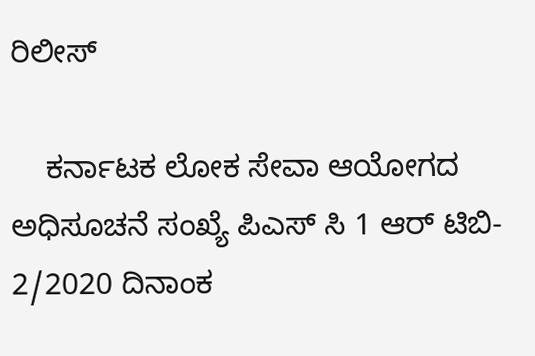ರಿಲೀಸ್

    ಕರ್ನಾಟಕ ಲೋಕ ಸೇವಾ ಆಯೋಗದ ಅಧಿಸೂಚನೆ ಸಂಖ್ಯೆ ಪಿಎಸ್ ಸಿ 1 ಆರ್ ಟಿಬಿ- 2/2020 ದಿನಾಂಕ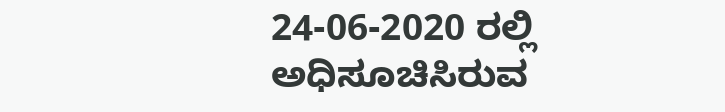24-06-2020 ರಲ್ಲಿ ಅಧಿಸೂಚಿಸಿರುವ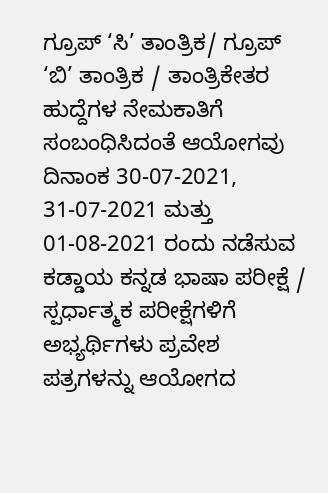ಗ್ರೂಪ್ ‘ಸಿ’ ತಾಂತ್ರಿಕ/ ಗ್ರೂಪ್ ‘ಬಿ’ ತಾಂತ್ರಿಕ / ತಾಂತ್ರಿಕೇತರ ಹುದ್ದೆಗಳ ನೇಮಕಾತಿಗೆ ಸಂಬಂಧಿಸಿದಂತೆ ಆಯೋಗವು ದಿನಾಂಕ 30-07-2021, 31-07-2021 ಮತ್ತು 01-08-2021 ರಂದು ನಡೆಸುವ ಕಡ್ಡಾಯ ಕನ್ನಡ ಭಾಷಾ ಪರೀಕ್ಷೆ / ಸ್ಪರ್ಧಾತ್ಮಕ ಪರೀಕ್ಷೆಗಳಿಗೆ ಅಭ್ಯರ್ಥಿಗಳು ಪ್ರವೇಶ ಪತ್ರಗಳನ್ನು ಆಯೋಗದ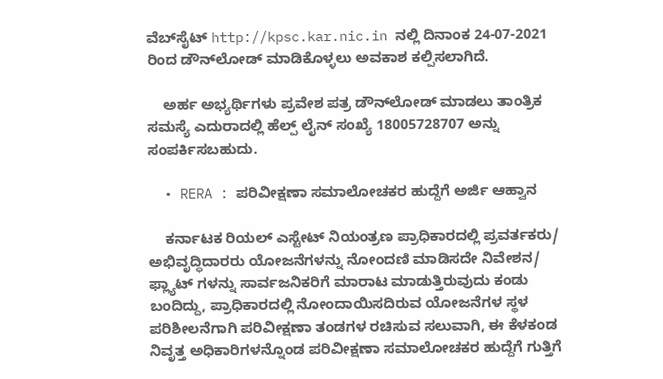ವೆಬ್‌ಸೈಟ್‌ http://kpsc.kar.nic.in ನಲ್ಲಿ ದಿನಾಂಕ 24-07-2021 ರಿಂದ ಡೌನ್‌ಲೋಡ್ ಮಾಡಿಕೊಳ್ಳಲು ಅವಕಾಶ ಕಲ್ಪಿಸಲಾಗಿದೆ.

    ಅರ್ಹ ಅಭ್ಯರ್ಥಿಗಳು ಪ್ರವೇಶ ಪತ್ರ ಡೌನ್‌ಲೋಡ್ ಮಾಡಲು ತಾಂತ್ರಿಕ ಸಮಸ್ಯೆ ಎದುರಾದಲ್ಲಿ ಹೆಲ್ಪ್ ಲೈನ್ ಸಂಖ್ಯೆ 18005728707 ಅನ್ನು ಸಂಪರ್ಕಿಸಬಹುದು.

  • RERA : ಪರಿವೀಕ್ಷಣಾ ಸಮಾಲೋಚಕರ ಹುದ್ದೆಗೆ ಅರ್ಜಿ ಆಹ್ವಾನ

    ಕರ್ನಾಟಕ ರಿಯಲ್ ಎಸ್ಟೇಟ್ ನಿಯಂತ್ರಣ ಪ್ರಾಧಿಕಾರದಲ್ಲಿ ಪ್ರವರ್ತಕರು/ ಅಭಿವೃದ್ಧಿದಾರರು ಯೋಜನೆಗಳನ್ನು ನೋಂದಣಿ ಮಾಡಿಸದೇ ನಿವೇಶನ/ ಫ್ಲ್ಯಾಟ್ ಗಳನ್ನು ಸಾರ್ವಜನಿಕರಿಗೆ ಮಾರಾಟ ಮಾಡುತ್ತಿರುವುದು ಕಂಡು ಬಂದಿದ್ದು, ಪ್ರಾಧಿಕಾರದಲ್ಲಿ ನೋಂದಾಯಿಸದಿರುವ ಯೋಜನೆಗಳ ಸ್ಥಳ ಪರಿಶೀಲನೆಗಾಗಿ ಪರಿವೀಕ್ಷಣಾ ತಂಡಗಳ ರಚಿಸುವ ಸಲುವಾಗಿ, ಈ ಕೆಳಕಂಡ ನಿವೃತ್ತ ಅಧಿಕಾರಿಗಳನ್ನೊಂಡ ಪರಿವೀಕ್ಷಣಾ ಸಮಾಲೋಚಕರ ಹುದ್ದೆಗೆ ಗುತ್ತಿಗೆ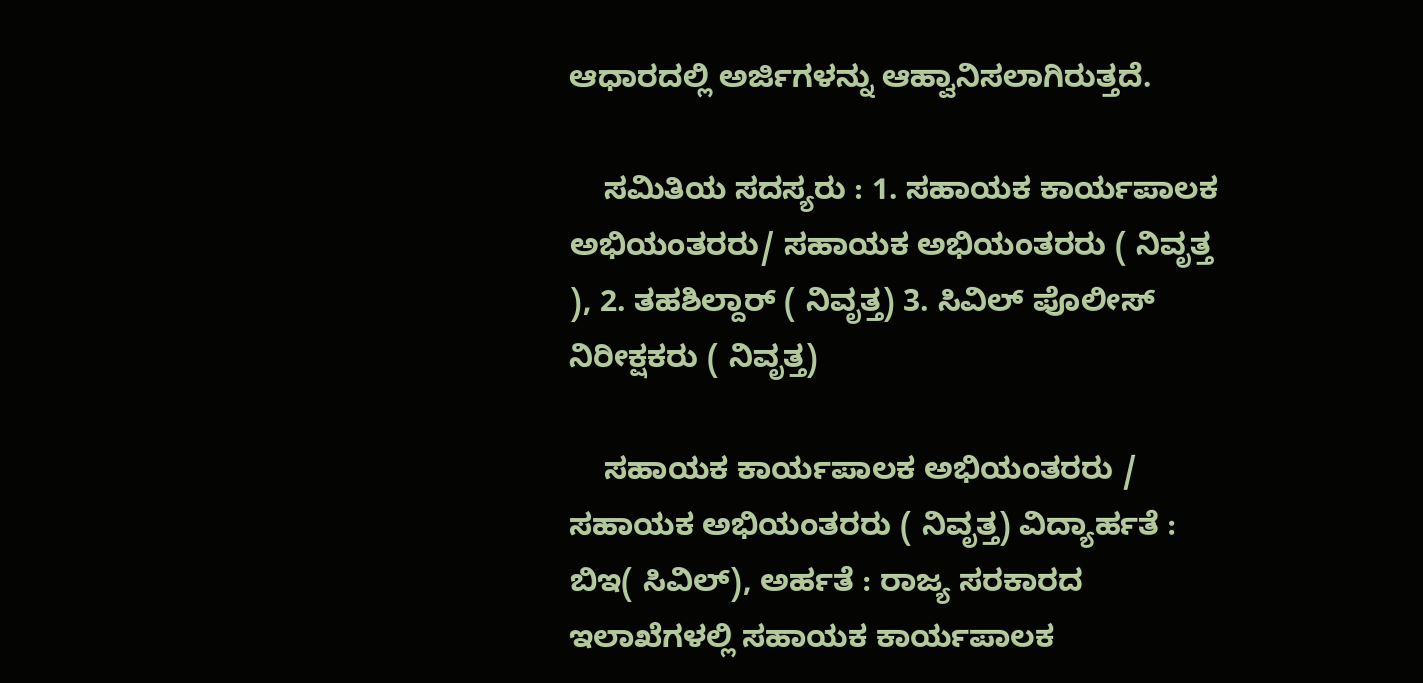ಆಧಾರದಲ್ಲಿ ಅರ್ಜಿಗಳನ್ನು ಆಹ್ವಾನಿಸಲಾಗಿರುತ್ತದೆ.

    ಸಮಿತಿಯ ಸದಸ್ಯರು : 1. ಸಹಾಯಕ ಕಾರ್ಯಪಾಲಕ ಅಭಿಯಂತರರು/ ಸಹಾಯಕ ಅಭಿಯಂತರರು ( ನಿವೃತ್ತ ), 2. ತಹಶಿಲ್ದಾರ್ ( ನಿವೃತ್ತ) 3. ಸಿವಿಲ್ ಪೊಲೀಸ್ ನಿರೀಕ್ಷಕರು ( ನಿವೃತ್ತ)

    ಸಹಾಯಕ ಕಾರ್ಯಪಾಲಕ‌ ಅಭಿಯಂತರರು / ಸಹಾಯಕ ಅಭಿಯಂತರರು ( ನಿವೃತ್ತ) ವಿದ್ಯಾರ್ಹತೆ : ಬಿಇ( ಸಿವಿಲ್), ಅರ್ಹತೆ : ರಾಜ್ಯ ಸರಕಾರದ ಇಲಾಖೆಗಳಲ್ಲಿ ಸಹಾಯಕ ಕಾರ್ಯಪಾಲಕ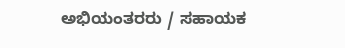ಅಭಿಯಂತರರು / ಸಹಾಯಕ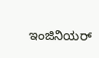ಇಂಜಿನಿಯರ್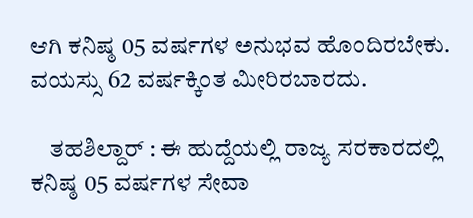ಆಗಿ ಕನಿಷ್ಠ 05 ವರ್ಷಗಳ ಅನುಭವ ಹೊಂದಿರಬೇಕು. ವಯಸ್ಸು 62 ವರ್ಷಕ್ಕಿಂತ ಮೀರಿರಬಾರದು.

    ತಹಶಿಲ್ದಾರ್ : ಈ ಹುದ್ದೆಯಲ್ಲಿ ರಾಜ್ಯ ಸರಕಾರದಲ್ಲಿ ಕನಿಷ್ಠ 05 ವರ್ಷಗಳ ಸೇವಾ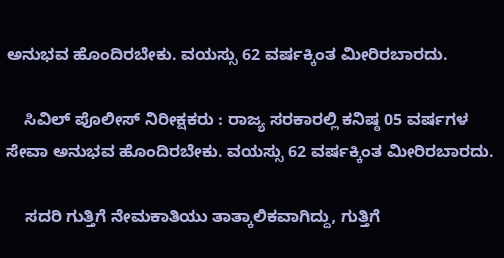ಅನುಭವ ಹೊಂದಿರಬೇಕು. ವಯಸ್ಸು 62 ವರ್ಷಕ್ಕಿಂತ ಮೀರಿರಬಾರದು.

    ಸಿವಿಲ್ ಪೊಲೀಸ್ ನಿರೀಕ್ಷಕರು : ರಾಜ್ಯ ಸರಕಾರಲ್ಲಿ ಕನಿಷ್ಠ 05 ವರ್ಷಗಳ ಸೇವಾ ಅನುಭವ ಹೊಂದಿರಬೇಕು. ವಯಸ್ಸು 62 ವರ್ಷಕ್ಕಿಂತ ಮೀರಿರಬಾರದು.

    ಸದರಿ ಗುತ್ತಿಗೆ ನೇಮಕಾತಿಯು ತಾತ್ಕಾಲಿಕವಾಗಿದ್ದು, ಗುತ್ತಿಗೆ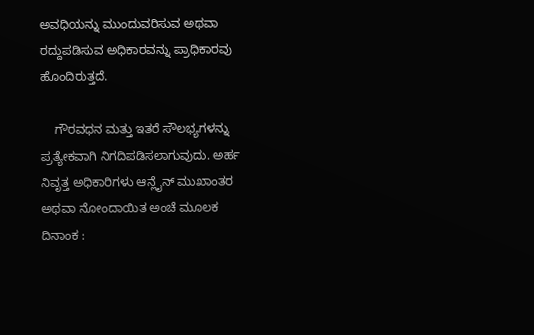ಅವಧಿಯನ್ನು ಮುಂದುವರಿಸುವ ಅಥವಾ ರದ್ದುಪಡಿಸುವ ಅಧಿಕಾರವನ್ನು ಪ್ರಾಧಿಕಾರವು ಹೊಂದಿರುತ್ತದೆ.

    ಗೌರವಧನ ಮತ್ತು ಇತರೆ ಸೌಲಭ್ಯಗಳನ್ನು ಪ್ರತ್ಯೇಕವಾಗಿ ನಿಗದಿಪಡಿಸಲಾಗುವುದು. ಅರ್ಹ ನಿವೃತ್ತ ಅಧಿಕಾರಿಗಳು ಆನ್ಲೈನ್ ಮುಖಾಂತರ ಅಥವಾ ನೋಂದಾಯಿತ ಅಂಚೆ ಮೂಲಕ ದಿನಾಂಕ :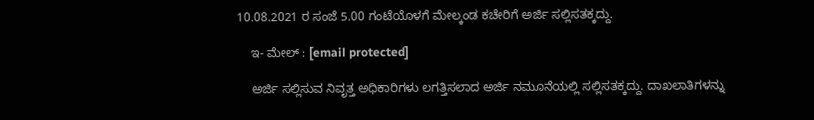10.08.2021 ರ ಸಂಜೆ 5.00 ಗಂಟೆಯೊಳಗೆ ಮೇಲ್ಕಂಡ ಕಚೇರಿಗೆ ಅರ್ಜಿ ಸಲ್ಲಿಸತಕ್ಕದ್ದು.

    ಇ- ಮೇಲ್ : [email protected]

    ಅರ್ಜಿ ಸಲ್ಲಿಸುವ ನಿವೃತ್ತ ಅಧಿಕಾರಿಗಳು ಲಗತ್ತಿಸಲಾದ ಅರ್ಜಿ ನಮೂನೆಯಲ್ಲಿ ಸಲ್ಲಿಸತಕ್ಕದ್ದು. ದಾಖಲಾತಿಗಳನ್ನು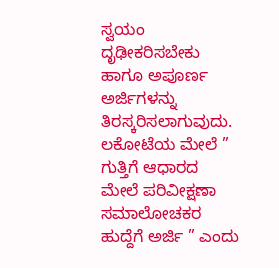ಸ್ವಯಂ ದೃಢೀಕರಿಸಬೇಕು ಹಾಗೂ ಅಪೂರ್ಣ ಅರ್ಜಿಗಳನ್ನು ತಿರಸ್ಕರಿಸಲಾಗುವುದು. ಲಕೋಟೆಯ ಮೇಲೆ ” ಗುತ್ತಿಗೆ ಆಧಾರದ ಮೇಲೆ ಪರಿವೀಕ್ಷಣಾ ಸಮಾಲೋಚಕರ ಹುದ್ದೆಗೆ ಅರ್ಜಿ ” ಎಂದು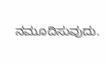ನಮೂದಿಸುವುದು.